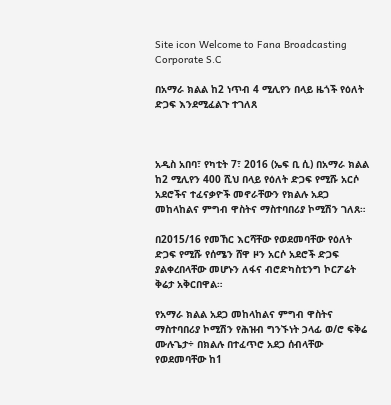Site icon Welcome to Fana Broadcasting Corporate S.C

በአማራ ክልል ከ2 ነጥብ 4 ሚሊየን በላይ ዜጎች የዕለት ድጋፍ እንደሚፈልጉ ተገለጸ



አዲስ አበባ፣ የካቲት 7፣ 2016 (ኤፍ ቢ ሲ) በአማራ ክልል ከ2 ሚሊየን 400 ሺህ በላይ የዕለት ድጋፍ የሚሹ አርሶ አደሮችና ተፈናቃዮች መኖራቸውን የክልሉ አደጋ መከላከልና ምግብ ዋስትና ማስተባበሪያ ኮሚሽን ገለጸ።

በ2015/16 የመኸር እርሻቸው የወደመባቸው የዕለት ድጋፍ የሚሹ የሰሜን ሸዋ ዞን አርሶ አደሮች ድጋፍ ያልቀረበላቸው መሆኑን ለፋና ብሮድካስቲንግ ኮርፖሬት ቅሬታ አቅርበዋል።

የአማራ ክልል አደጋ መከላከልና ምግብ ዋስትና ማስተባበሪያ ኮሚሽን የሕዝብ ግንኙነት ኃላፊ ወ/ሮ ፍቅሬ ሙሉጌታ÷ በክልሉ በተፈጥሮ አደጋ ሰብላቸው የወደመባቸው ከ1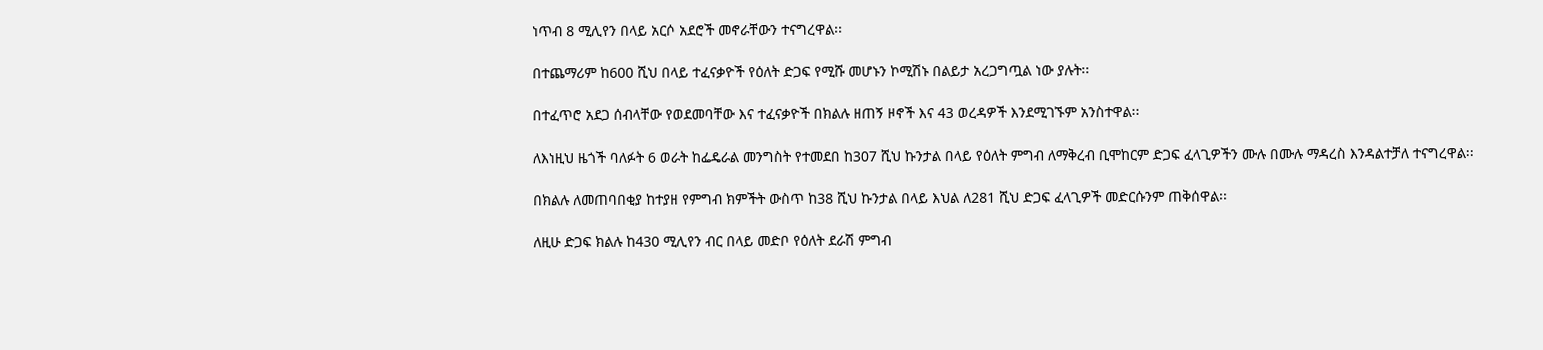ነጥብ 8 ሚሊየን በላይ አርሶ አደሮች መኖራቸውን ተናግረዋል፡፡

በተጨማሪም ከ600 ሺህ በላይ ተፈናቃዮች የዕለት ድጋፍ የሚሹ መሆኑን ኮሚሽኑ በልይታ አረጋግጧል ነው ያሉት፡፡

በተፈጥሮ አደጋ ሰብላቸው የወደመባቸው እና ተፈናቃዮች በክልሉ ዘጠኝ ዞኖች እና 43 ወረዳዎች እንደሚገኙም አንስተዋል፡፡

ለእነዚህ ዜጎች ባለፉት 6 ወራት ከፌዴራል መንግስት የተመደበ ከ307 ሺህ ኩንታል በላይ የዕለት ምግብ ለማቅረብ ቢሞከርም ድጋፍ ፈላጊዎችን ሙሉ በሙሉ ማዳረስ እንዳልተቻለ ተናግረዋል፡፡

በክልሉ ለመጠባበቂያ ከተያዘ የምግብ ክምችት ውስጥ ከ38 ሺህ ኩንታል በላይ እህል ለ281 ሺህ ድጋፍ ፈላጊዎች መድርሱንም ጠቅሰዋል፡፡

ለዚሁ ድጋፍ ክልሉ ከ430 ሚሊየን ብር በላይ መድቦ የዕለት ደራሽ ምግብ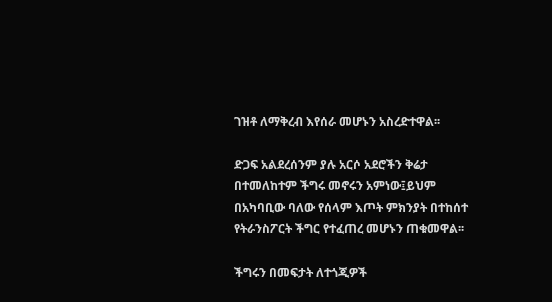ገዝቶ ለማቅረብ እየሰራ መሆኑን አስረድተዋል፡፡

ድጋፍ አልደረሰንም ያሉ አርሶ አደሮችን ቅሬታ በተመለከተም ችግሩ መኖሩን አምነው፤ይህም በአካባቢው ባለው የሰላም እጦት ምክንያት በተከሰተ የትራንስፖርት ችግር የተፈጠረ መሆኑን ጠቁመዋል፡፡

ችግሩን በመፍታት ለተጎጂዎች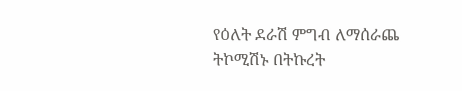የዕለት ደራሽ ምግብ ለማሰራጨ ትኮሚሽኑ በትኩረት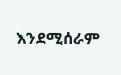እንደሚሰራም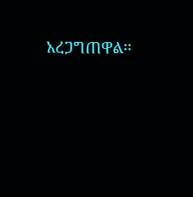አረጋግጠዋል፡፡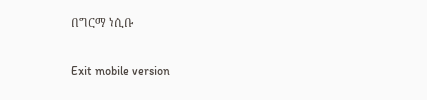በግርማ ነሲቡ

Exit mobile version